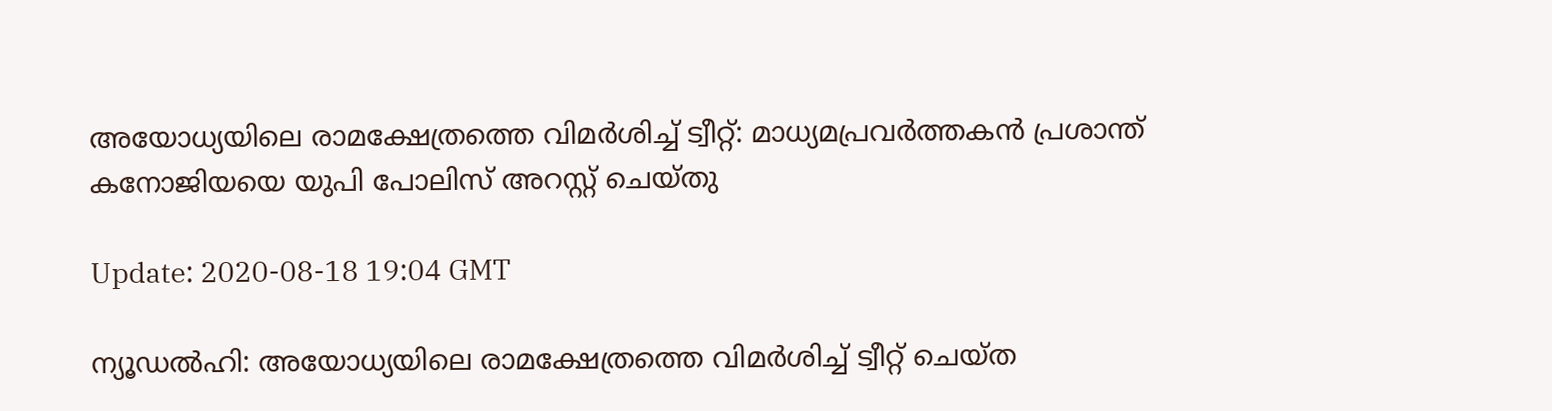അയോധ്യയിലെ രാമക്ഷേത്രത്തെ വിമര്‍ശിച്ച് ട്വീറ്റ്: മാധ്യമപ്രവര്‍ത്തകന്‍ പ്രശാന്ത് കനോജിയയെ യുപി പോലിസ് അറസ്റ്റ് ചെയ്തു

Update: 2020-08-18 19:04 GMT

ന്യൂഡല്‍ഹി: അയോധ്യയിലെ രാമക്ഷേത്രത്തെ വിമര്‍ശിച്ച് ട്വീറ്റ് ചെയ്ത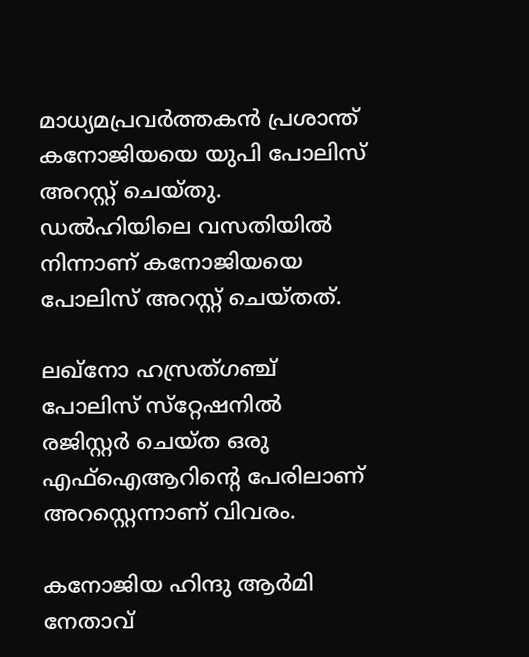മാധ്യമപ്രവര്‍ത്തകന്‍ പ്രശാന്ത് കനോജിയയെ യുപി പോലിസ് അറസ്റ്റ് ചെയ്തു. ഡല്‍ഹിയിലെ വസതിയില്‍ നിന്നാണ് കനോജിയയെ പോലിസ് അറസ്റ്റ് ചെയ്തത്.

ലഖ്‌നോ ഹസ്രത്ഗഞ്ച് പോലിസ് സ്‌റ്റേഷനില്‍ രജിസ്റ്റര്‍ ചെയ്ത ഒരു എഫ്‌ഐആറിന്റെ പേരിലാണ് അറസ്റ്റെന്നാണ് വിവരം.

കനോജിയ ഹിന്ദു ആര്‍മി നേതാവ്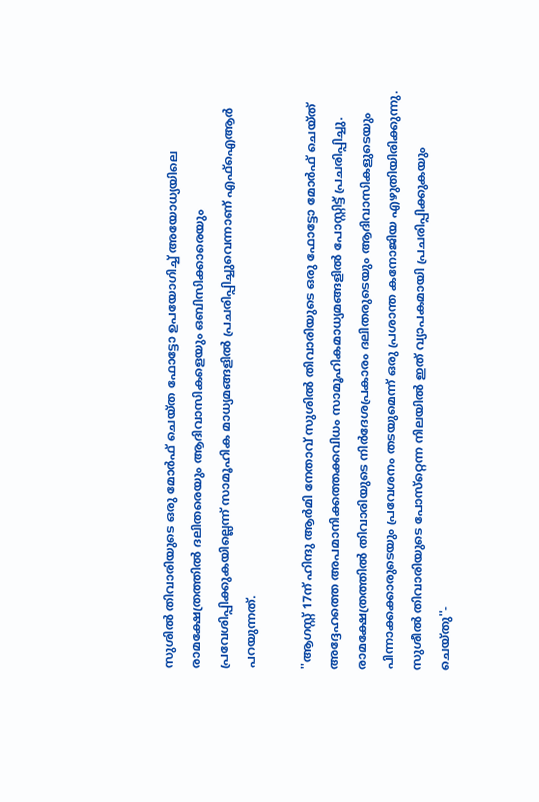സുശില്‍ തിവാരിയുടെ ഒരു മോര്‍ഫ് ചെയ്ത ഫോട്ടോ ഉപയോഗിച്ച് അയോധ്യയിലെ രാമക്ഷേത്രത്തില്‍ ദലിതരെയും ആദിവാസികളെയും ഒബിസിക്കാരെയും പ്രവേശിപ്പിക്കുകയില്ലെന്ന് സാമൂഹിക മാധ്യമങ്ങളില്‍ പ്രചരിപ്പിച്ചുവെന്നാണ് എഫ്‌ഐആര്‍ പറയുന്നത്.

''ആഗസ്റ്റ് 17ന് ഹിന്ദു ആര്‍മി നേതാവ് സുശില്‍ തിവാരിയുടെ ഒരു ഫോട്ടോ മോര്‍ഫ് ചെയ്ത് അദ്ദേഹത്തെ അപമാനിക്കത്തക്കവിധം സാമൂഹികമാധ്യമങ്ങളില്‍ പോസ്റ്റിട്ട് പ്രചരിപ്പിച്ചു. രാമക്ഷേത്രത്തില്‍ തിവാരിയുടെ നിര്‍ദേശപ്രകാരം ദലിതരുടെയും ആദിവാസികളുടെയും പിന്നാക്കക്കാരുടെയും പ്രവേശനം തടയുമെന്ന് ഒരു പ്രശാന്ത കനോജിയ എഴുതിയിരിക്കുന്നു. സുശീല്‍ തിവാരിയുടെ പോസ്‌റ്റെന്ന നിലയില്‍ ഇത് വ്യാപകമായി പ്രചരിപ്പിക്കുകയും ചെയ്തു''-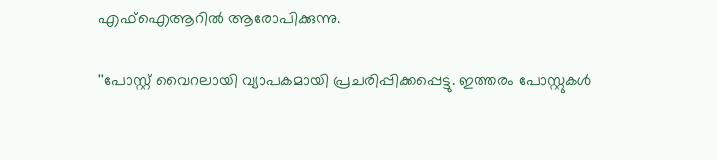എഫ്‌ഐആറില്‍ ആരോപിക്കുന്നു.

''പോസ്റ്റ് വൈറലായി വ്യാപകമായി പ്രചരിപ്പിക്കപ്പെട്ടു. ഇത്തരം പോസ്റ്റുകള്‍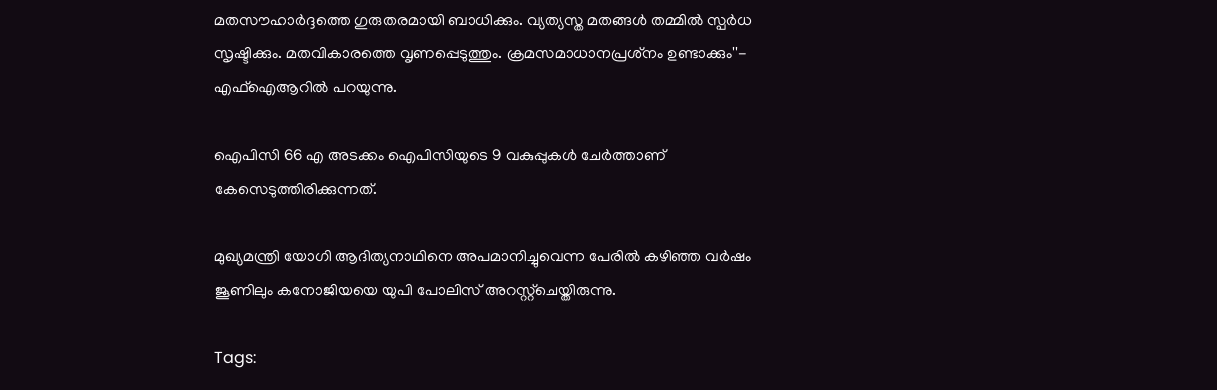മതസൗഹാര്‍ദ്ദത്തെ ഗുരുതരമായി ബാധിക്കും. വ്യത്യസ്ത മതങ്ങള്‍ തമ്മില്‍ സ്പര്‍ധ സൃഷ്ടിക്കും. മതവികാരത്തെ വൃണപ്പെടുത്തും. ക്രമസമാധാനപ്രശ്‌നം ഉണ്ടാക്കും''- എഫ്‌ഐആറില്‍ പറയുന്നു.

ഐപിസി 66 എ അടക്കം ഐപിസിയുടെ 9 വകുപ്പുകള്‍ ചേര്‍ത്താണ് കേസെടുത്തിരിക്കുന്നത്.

മുഖ്യമന്ത്രി യോഗി ആദിത്യനാഥിനെ അപമാനിച്ചുവെന്ന പേരില്‍ കഴിഞ്ഞ വര്‍ഷം ജൂണിലും കനോജിയയെ യുപി പോലിസ് അറസ്റ്റ്‌ചെയ്തിരുന്നു.

Tags: